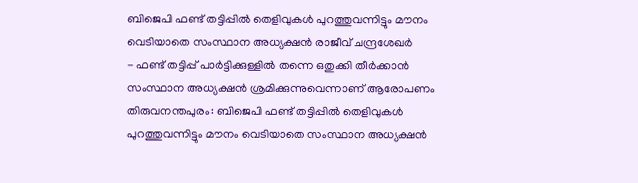ബിജെപി ഫണ്ട് തട്ടിപ്പിൽ തെളിവുകൾ പുറത്തുവന്നിട്ടും മൗനം വെടിയാതെ സംസ്ഥാന അധ്യക്ഷൻ രാജീവ് ചന്ദ്രശേഖർ
- ഫണ്ട് തട്ടിപ്പ് പാർട്ടിക്കുള്ളിൽ തന്നെ ഒതുക്കി തീർക്കാൻ സംസ്ഥാന അധ്യക്ഷൻ ശ്രമിക്കുന്നുവെന്നാണ് ആരോപണം
തിരുവനന്തപുരം: ബിജെപി ഫണ്ട് തട്ടിപ്പിൽ തെളിവുകൾ പുറത്തുവന്നിട്ടും മൗനം വെടിയാതെ സംസ്ഥാന അധ്യക്ഷൻ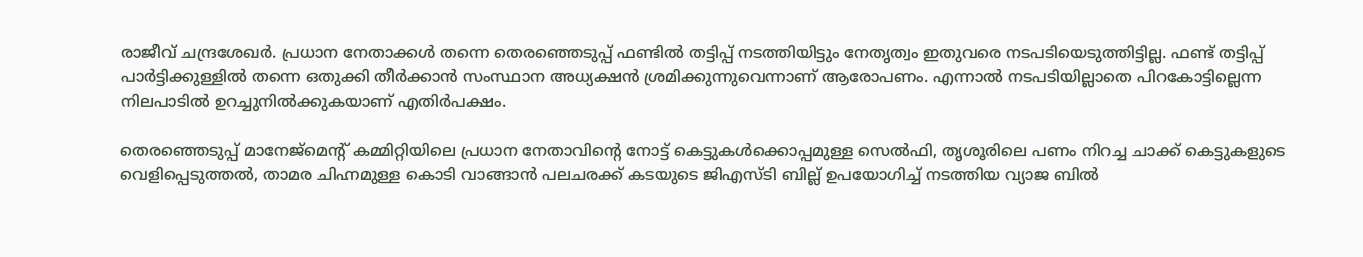രാജീവ് ചന്ദ്രശേഖർ. പ്രധാന നേതാക്കൾ തന്നെ തെരഞ്ഞെടുപ്പ് ഫണ്ടിൽ തട്ടിപ്പ് നടത്തിയിട്ടും നേതൃത്വം ഇതുവരെ നടപടിയെടുത്തിട്ടില്ല. ഫണ്ട് തട്ടിപ്പ് പാർട്ടിക്കുള്ളിൽ തന്നെ ഒതുക്കി തീർക്കാൻ സംസ്ഥാന അധ്യക്ഷൻ ശ്രമിക്കുന്നുവെന്നാണ് ആരോപണം. എന്നാൽ നടപടിയില്ലാതെ പിറകോട്ടില്ലെന്ന നിലപാടിൽ ഉറച്ചുനിൽക്കുകയാണ് എതിർപക്ഷം.

തെരഞ്ഞെടുപ്പ് മാനേജ്മെന്റ് കമ്മിറ്റിയിലെ പ്രധാന നേതാവിന്റെ നോട്ട് കെട്ടുകൾക്കൊപ്പമുള്ള സെൽഫി, തൃശൂരിലെ പണം നിറച്ച ചാക്ക് കെട്ടുകളുടെ വെളിപ്പെടുത്തൽ, താമര ചിഹ്നമുള്ള കൊടി വാങ്ങാൻ പലചരക്ക് കടയുടെ ജിഎസ്ടി ബില്ല് ഉപയോഗിച്ച് നടത്തിയ വ്യാജ ബിൽ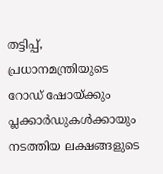തട്ടിപ്പ്, പ്രധാനമന്ത്രിയുടെ റോഡ് ഷോയ്ക്കും പ്ലക്കാർഡുകൾക്കായും നടത്തിയ ലക്ഷങ്ങളുടെ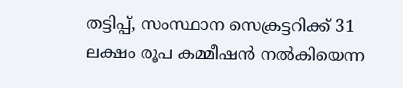തട്ടിപ്പ്, സംസ്ഥാന സെക്രട്ടറിക്ക് 31 ലക്ഷം രൂപ കമ്മീഷൻ നൽകിയെന്ന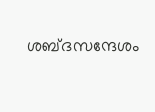ശബ്ദസന്ദേശം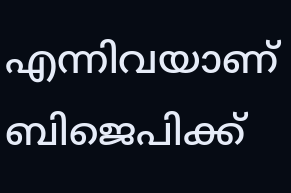എന്നിവയാണ് ബിജെപിക്ക്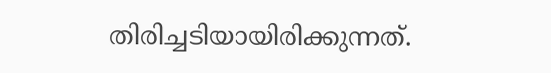തിരിച്ചടിയായിരിക്കുന്നത്.